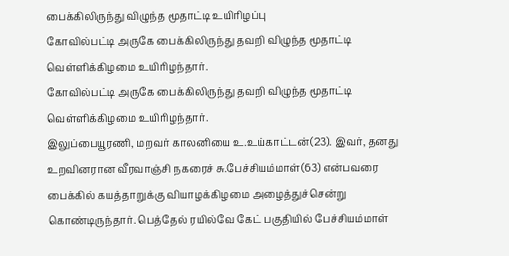பைக்கிலிருந்து விழுந்த மூதாட்டி உயிரிழப்பு
கோவில்பட்டி அருகே பைக்கிலிருந்து தவறி விழுந்த மூதாட்டி வெள்ளிக்கிழமை உயிரிழந்தார்.
கோவில்பட்டி அருகே பைக்கிலிருந்து தவறி விழுந்த மூதாட்டி வெள்ளிக்கிழமை உயிரிழந்தார்.
இலுப்பையூரணி, மறவர் காலனியை உ.உய்காட்டன்(23). இவர், தனது உறவினரான வீரவாஞ்சி நகரைச் சு.பேச்சியம்மாள்(63) என்பவரை பைக்கில் கயத்தாறுக்கு வியாழக்கிழமை அழைத்துச்சென்று கொண்டிருந்தார். பெத்தேல் ரயில்வே கேட் பகுதியில் பேச்சியம்மாள்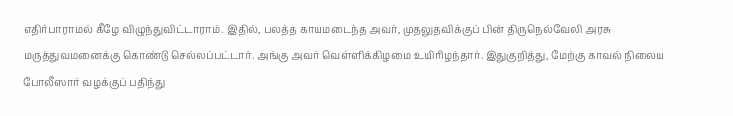எதிர்பாராமல் கீழே விழுந்துவிட்டாராம். இதில், பலத்த காயமடைந்த அவர், முதலுதவிக்குப் பின் திருநெல்வேலி அரசு மருத்துவமனைக்கு கொண்டு செல்லப்பட்டார். அங்கு அவர் வெள்ளிக்கிழமை உயிரிழந்தார். இதுகுறித்து, மேற்கு காவல் நிலைய போலீஸார் வழக்குப் பதிந்து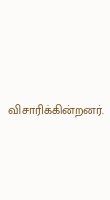விசாரிக்கின்றனர்.